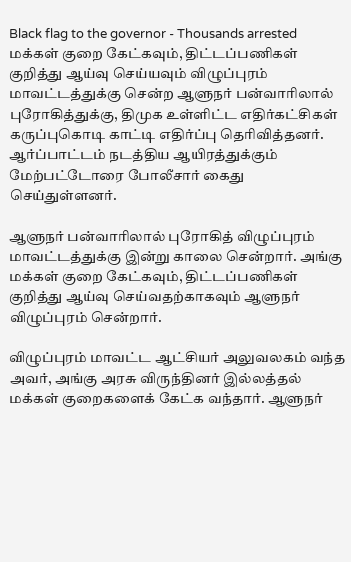Black flag to the governor - Thousands arrested
மக்கள் குறை கேட்கவும், திட்டப்பணிகள் குறித்து ஆய்வு செய்யவும் விழுப்புரம் மாவட்டத்துக்கு சென்ற ஆளுநர் பன்வாரிலால் புரோகித்துக்கு, திமுக உள்ளிட்ட எதிர்கட்சிகள் கருப்புகொடி காட்டி எதிர்ப்பு தெரிவித்தனர். ஆர்ப்பாட்டம் நடத்திய ஆயிரத்துக்கும் மேற்பட்டோரை போலீசார் கைது செய்துள்ளனர்.

ஆளுநர் பன்வாரிலால் புரோகித் விழுப்புரம் மாவட்டத்துக்கு இன்று காலை சென்றார். அங்கு மக்கள் குறை கேட்கவும், திட்டப்பணிகள் குறித்து ஆய்வு செய்வதற்காகவும் ஆளுநர் விழுப்புரம் சென்றார்.

விழுப்புரம் மாவட்ட ஆட்சியர் அலுவலகம் வந்த அவர், அங்கு அரசு விருந்தினர் இல்லத்தல் மக்கள் குறைகளைக் கேட்க வந்தார். ஆளுநர்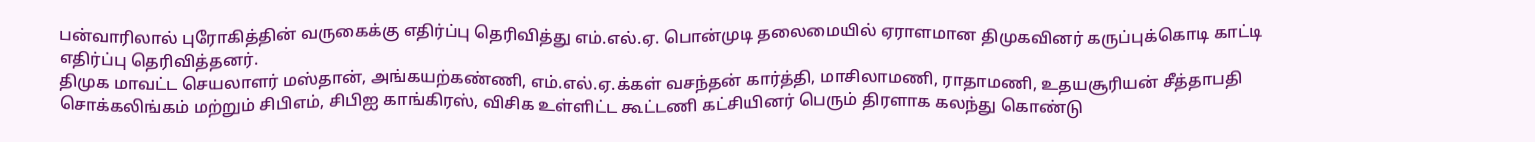பன்வாரிலால் புரோகித்தின் வருகைக்கு எதிர்ப்பு தெரிவித்து எம்.எல்.ஏ. பொன்முடி தலைமையில் ஏராளமான திமுகவினர் கருப்புக்கொடி காட்டி எதிர்ப்பு தெரிவித்தனர்.
திமுக மாவட்ட செயலாளர் மஸ்தான், அங்கயற்கண்ணி, எம்.எல்.ஏ.க்கள் வசந்தன் கார்த்தி, மாசிலாமணி, ராதாமணி, உதயசூரியன் சீத்தாபதி சொக்கலிங்கம் மற்றும் சிபிஎம், சிபிஐ காங்கிரஸ், விசிக உள்ளிட்ட கூட்டணி கட்சியினர் பெரும் திரளாக கலந்து கொண்டு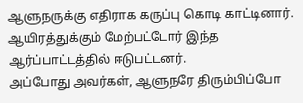ஆளுநருக்கு எதிராக கருப்பு கொடி காட்டினார். ஆயிரத்துக்கும் மேற்பட்டோர் இந்த ஆர்ப்பாட்டத்தில் ஈடுபட்டனர்.
அப்போது அவர்கள், ஆளுநரே திரும்பிப்போ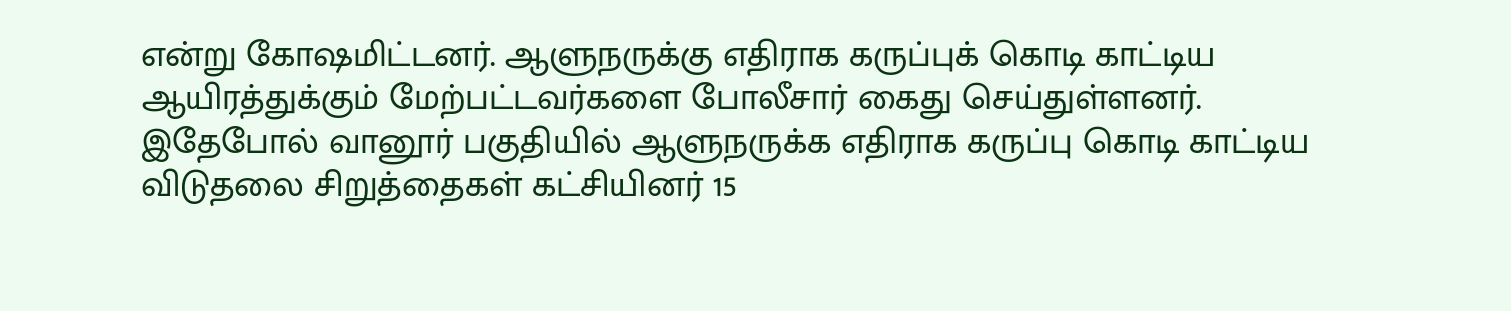என்று கோஷமிட்டனர். ஆளுநருக்கு எதிராக கருப்புக் கொடி காட்டிய ஆயிரத்துக்கும் மேற்பட்டவர்களை போலீசார் கைது செய்துள்ளனர்.
இதேபோல் வானூர் பகுதியில் ஆளுநருக்க எதிராக கருப்பு கொடி காட்டிய விடுதலை சிறுத்தைகள் கட்சியினர் 15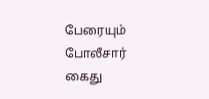பேரையும் போலீசார் கைது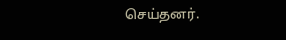செய்தனர்.